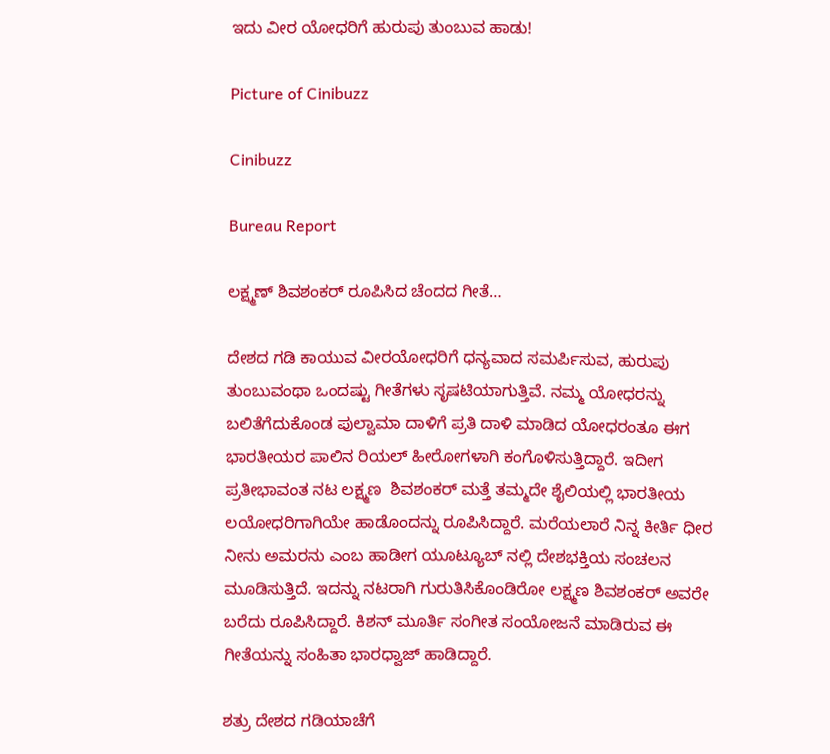ಇದು ವೀರ ಯೋಧರಿಗೆ ಹುರುಪು ತುಂಬುವ ಹಾಡು!

Picture of Cinibuzz

Cinibuzz

Bureau Report

ಲಕ್ಷ್ಮಣ್ ಶಿವಶಂಕರ್ ರೂಪಿಸಿದ ಚೆಂದದ ಗೀತೆ…

ದೇಶದ ಗಡಿ ಕಾಯುವ ವೀರಯೋಧರಿಗೆ ಧನ್ಯವಾದ ಸಮರ್ಪಿಸುವ, ಹುರುಪು ತುಂಬುವಂಥಾ ಒಂದಷ್ಟು ಗೀತೆಗಳು ಸೃಷಟಿಯಾಗುತ್ತಿವೆ. ನಮ್ಮ ಯೋಧರನ್ನು ಬಲಿತೆಗೆದುಕೊಂಡ ಪುಲ್ವಾಮಾ ದಾಳಿಗೆ ಪ್ರತಿ ದಾಳಿ ಮಾಡಿದ ಯೋಧರಂತೂ ಈಗ ಭಾರತೀಯರ ಪಾಲಿನ ರಿಯಲ್ ಹೀರೋಗಳಾಗಿ ಕಂಗೊಳಿಸುತ್ತಿದ್ದಾರೆ. ಇದೀಗ ಪ್ರತೀಭಾವಂತ ನಟ ಲಕ್ಷ್ಮಣ  ಶಿವಶಂಕರ್ ಮತ್ತೆ ತಮ್ಮದೇ ಶೈಲಿಯಲ್ಲಿ ಭಾರತೀಯ ಲಯೋಧರಿಗಾಗಿಯೇ ಹಾಡೊಂದನ್ನು ರೂಪಿಸಿದ್ದಾರೆ. ಮರೆಯಲಾರೆ ನಿನ್ನ ಕೀರ್ತಿ ಧೀರ ನೀನು ಅಮರನು ಎಂಬ ಹಾಡೀಗ ಯೂಟ್ಯೂಬ್ ನಲ್ಲಿ ದೇಶಭಕ್ತಿಯ ಸಂಚಲನ ಮೂಡಿಸುತ್ತಿದೆ. ಇದನ್ನು ನಟರಾಗಿ ಗುರುತಿಸಿಕೊಂಡಿರೋ ಲಕ್ಷ್ಮಣ ಶಿವಶಂಕರ್ ಅವರೇ ಬರೆದು ರೂಪಿಸಿದ್ದಾರೆ. ಕಿಶನ್ ಮೂರ್ತಿ ಸಂಗೀತ ಸಂಯೋಜನೆ ಮಾಡಿರುವ ಈ ಗೀತೆಯನ್ನು ಸಂಹಿತಾ ಭಾರಧ್ವಾಜ್ ಹಾಡಿದ್ದಾರೆ.

ಶತ್ರು ದೇಶದ ಗಡಿಯಾಚೆಗೆ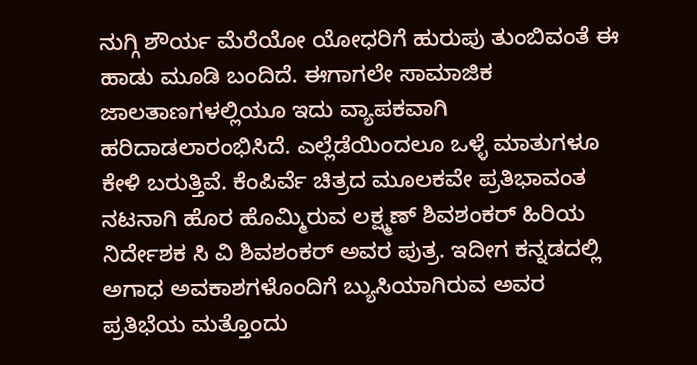ನುಗ್ಗಿ ಶೌರ್ಯ ಮೆರೆಯೋ ಯೋಧರಿಗೆ ಹುರುಪು ತುಂಬಿವಂತೆ ಈ ಹಾಡು ಮೂಡಿ ಬಂದಿದೆ. ಈಗಾಗಲೇ ಸಾಮಾಜಿಕ ಜಾಲತಾಣಗಳಲ್ಲಿಯೂ ಇದು ವ್ಯಾಪಕವಾಗಿ ಹರಿದಾಡಲಾರಂಭಿಸಿದೆ. ಎಲ್ಲೆಡೆಯಿಂದಲೂ ಒಳ್ಳೆ ಮಾತುಗಳೂ ಕೇಳಿ ಬರುತ್ತಿವೆ. ಕೆಂಪಿರ್ವೆ ಚಿತ್ರದ ಮೂಲಕವೇ ಪ್ರತಿಭಾವಂತ ನಟನಾಗಿ ಹೊರ ಹೊಮ್ಮಿರುವ ಲಕ್ಷ್ಮಣ್ ಶಿವಶಂಕರ್ ಹಿರಿಯ ನಿರ್ದೇಶಕ ಸಿ ವಿ ಶಿವಶಂಕರ್ ಅವರ ಪುತ್ರ. ಇದೀಗ ಕನ್ನಡದಲ್ಲಿ ಅಗಾಧ ಅವಕಾಶಗಳೊಂದಿಗೆ ಬ್ಯುಸಿಯಾಗಿರುವ ಅವರ ಪ್ರತಿಭೆಯ ಮತ್ತೊಂದು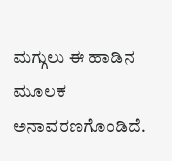ಮಗ್ಗುಲು ಈ ಹಾಡಿನ ಮೂಲಕ ಅನಾವರಣಗೊಂಡಿದೆ.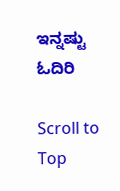ಇನ್ನಷ್ಟು ಓದಿರಿ

Scroll to Top